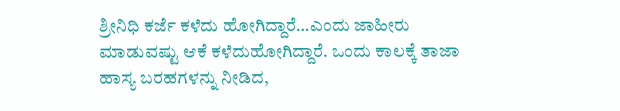ಶ್ರೀನಿಧಿ ಕರ್ಜೆ ಕಳೆದು ಹೋಗಿದ್ದಾರೆ…ಎಂದು ಜಾಹೀರು ಮಾಡುವಷ್ಟು ಆಕೆ ಕಳೆದುಹೋಗಿದ್ದಾರೆ. ಒಂದು ಕಾಲಕ್ಕೆ ತಾಜಾ ಹಾಸ್ಯ ಬರಹಗಳನ್ನು ನೀಡಿದ,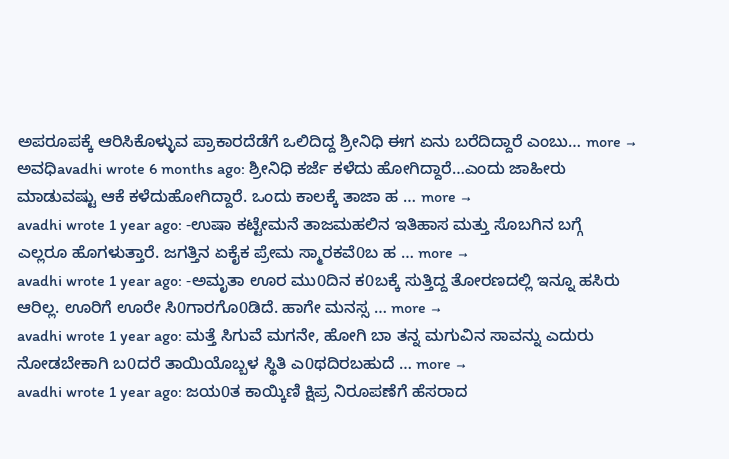ಅಪರೂಪಕ್ಕೆ ಆರಿಸಿಕೊಳ್ಳುವ ಪ್ರಾಕಾರದೆಡೆಗೆ ಒಲಿದಿದ್ದ ಶ್ರೀನಿಧಿ ಈಗ ಏನು ಬರೆದಿದ್ದಾರೆ ಎಂಬು… more →
ಅವಧಿavadhi wrote 6 months ago: ಶ್ರೀನಿಧಿ ಕರ್ಜೆ ಕಳೆದು ಹೋಗಿದ್ದಾರೆ…ಎಂದು ಜಾಹೀರು ಮಾಡುವಷ್ಟು ಆಕೆ ಕಳೆದುಹೋಗಿದ್ದಾರೆ. ಒಂದು ಕಾಲಕ್ಕೆ ತಾಜಾ ಹ … more →
avadhi wrote 1 year ago: -ಉಷಾ ಕಟ್ಟೇಮನೆ ತಾಜಮಹಲಿನ ಇತಿಹಾಸ ಮತ್ತು ಸೊಬಗಿನ ಬಗ್ಗೆ ಎಲ್ಲರೂ ಹೊಗಳುತ್ತಾರೆ. ಜಗತ್ತಿನ ಏಕೈಕ ಪ್ರೇಮ ಸ್ಮಾರಕವೆ0ಬ ಹ … more →
avadhi wrote 1 year ago: -ಅಮೃತಾ ಊರ ಮು0ದಿನ ಕ0ಬಕ್ಕೆ ಸುತ್ತಿದ್ದ ತೋರಣದಲ್ಲಿ ಇನ್ನೂ ಹಸಿರು ಆರಿಲ್ಲ. ಊರಿಗೆ ಊರೇ ಸಿ0ಗಾರಗೊ0ಡಿದೆ. ಹಾಗೇ ಮನಸ್ಸ … more →
avadhi wrote 1 year ago: ಮತ್ತೆ ಸಿಗುವೆ ಮಗನೇ, ಹೋಗಿ ಬಾ ತನ್ನ ಮಗುವಿನ ಸಾವನ್ನು ಎದುರು ನೋಡಬೇಕಾಗಿ ಬ0ದರೆ ತಾಯಿಯೊಬ್ಬಳ ಸ್ಥಿತಿ ಎ0ಥದಿರಬಹುದೆ … more →
avadhi wrote 1 year ago: ಜಯ0ತ ಕಾಯ್ಕಿಣಿ ಕ್ಷಿಪ್ರ ನಿರೂಪಣೆಗೆ ಹೆಸರಾದ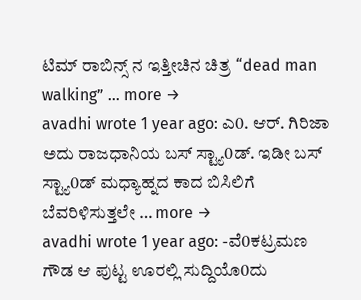ಟಿಮ್ ರಾಬಿನ್ಸ್ ನ ಇತ್ತೀಚಿನ ಚಿತ್ರ “dead man walking” … more →
avadhi wrote 1 year ago: ಎ0. ಆರ್. ಗಿರಿಜಾ ಅದು ರಾಜಧಾನಿಯ ಬಸ್ ಸ್ಟ್ಯಾ0ಡ್. ಇಡೀ ಬಸ್ ಸ್ಟ್ಯಾ0ಡ್ ಮಧ್ಯಾಹ್ನದ ಕಾದ ಬಿಸಿಲಿಗೆ ಬೆವರಿಳಿಸುತ್ತಲೇ … more →
avadhi wrote 1 year ago: -ವೆ0ಕಟ್ರಮಣ ಗೌಡ ಆ ಪುಟ್ಟ ಊರಲ್ಲಿ ಸುದ್ದಿಯೊ0ದು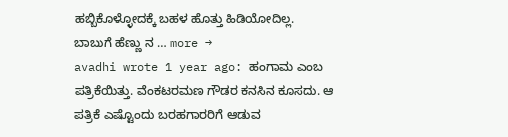ಹಬ್ಬಿಕೊಳ್ಳೋದಕ್ಕೆ ಬಹಳ ಹೊತ್ತು ಹಿಡಿಯೋದಿಲ್ಲ. ಬಾಬುಗೆ ಹೆಣ್ಣು ನ … more →
avadhi wrote 1 year ago: ಹಂಗಾಮ ಎಂಬ ಪತ್ರಿಕೆಯಿತ್ತು. ವೆಂಕಟರಮಣ ಗೌಡರ ಕನಸಿನ ಕೂಸದು. ಆ ಪತ್ರಿಕೆ ಎಷ್ಟೊಂದು ಬರಹಗಾರರಿಗೆ ಆಡುವ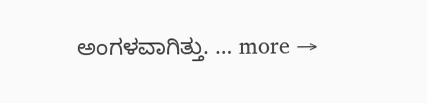ಅಂಗಳವಾಗಿತ್ತು. … more →